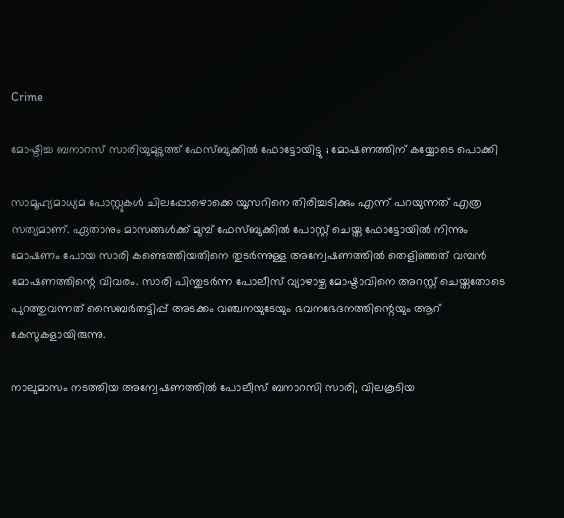Crime

മോഷ്ടിച്ച ബനാറസ് സാരിയുമുടുത്ത് ഫേസ്ബുക്കില്‍ ഫോട്ടോയിട്ടു ; മോഷണത്തിന് കയ്യോടെ പൊക്കി

സാമൂഹ്യമാധ്യമ പോസ്റ്റുകള്‍ ചിലപ്പോഴൊക്കെ യൂസറിനെ തിരിച്ചടിക്കും എന്ന് പറയുന്നത് എത്ര സത്യമാണ്. ഏതാനും മാസങ്ങള്‍ക്ക് മുമ്പ് ഫേസ്ബുക്കില്‍ പോസ്റ്റ് ചെയ്ത ഫോട്ടോയില്‍ നിന്നും മോഷണം പോയ സാരി കണ്ടെത്തിയതിനെ തുടര്‍ന്നുള്ള അന്വേഷണത്തില്‍ തെളിഞ്ഞത് വമ്പന്‍ മോഷണത്തിന്റെ വിവരം. സാരി പിന്തുടര്‍ന്ന പോലീസ് വ്യാഴാഴ്ച മോഷ്ടാവിനെ അറസ്റ്റ് ചെയ്തതോടെ പുറത്തുവന്നത് സൈബര്‍തട്ടിപ്പ് അടക്കം വഞ്ചനയുടേയും ഭവനഭേദനത്തിന്റെയും ആറ് കേസുകളായിരുന്നു.

നാലുമാസം നടത്തിയ അന്വേഷണത്തില്‍ പോലീസ് ബനാറസി സാരി, വിലകൂടിയ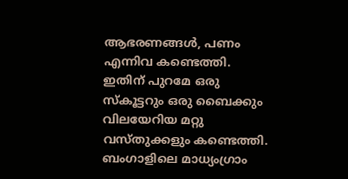ആഭരണങ്ങള്‍, പണം എന്നിവ കണ്ടെത്തി. ഇതിന് പുറമേ ഒരു സ്‌കൂട്ടറും ഒരു ബൈക്കും വിലയേറിയ മറ്റു വസ്തുക്കളും കണ്ടെത്തി. ബംഗാളിലെ മാധ്യംഗ്രാം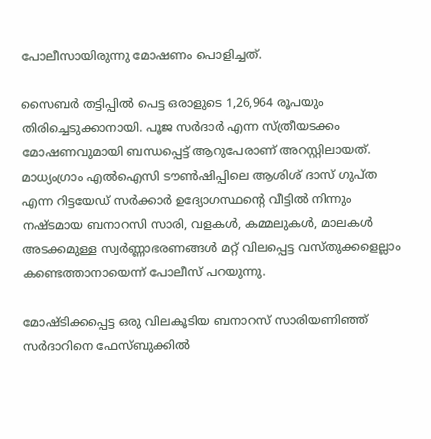പോലീസായിരുന്നു മോഷണം പൊളിച്ചത്.

സൈബര്‍ തട്ടിപ്പില്‍ പെട്ട ഒരാളുടെ 1,26,964 രൂപയും തിരിച്ചെടുക്കാനായി. പൂജ സര്‍ദാര്‍ എന്ന സ്ത്രീയടക്കം മോഷണവുമായി ബന്ധപ്പെട്ട് ആറുപേരാണ് അറസ്റ്റിലായത്. മാധ്യംഗ്രാം എല്‍ഐസി ടൗണ്‍ഷിപ്പിലെ ആശിശ് ദാസ് ഗുപ്ത എന്ന റിട്ടയേഡ് സര്‍ക്കാര്‍ ഉദ്യോഗസ്ഥന്റെ വീട്ടില്‍ നിന്നും നഷ്ടമായ ബനാറസി സാരി, വളകള്‍, കമ്മലുകള്‍, മാലകള്‍ അടക്കമുള്ള സ്വര്‍ണ്ണാഭരണങ്ങള്‍ മറ്റ് വിലപ്പെട്ട വസ്തുക്കളെല്ലാം കണ്ടെത്താനായെന്ന് പോലീസ് പറയുന്നു.

മോഷ്ടിക്കപ്പെട്ട ഒരു വിലകൂടിയ ബനാറസ് സാരിയണിഞ്ഞ് സര്‍ദാറിനെ ഫേസ്ബുക്കില്‍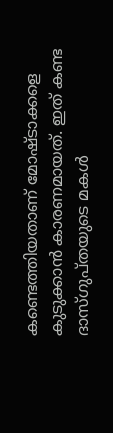കണ്ടെത്തിയതാണ് മോഷ്ടാക്കളെ കുടുക്കാന്‍ കാരണമായത്. ഇത് കണ്ട ദാസ്ഗുപ്തയുടെ മകള്‍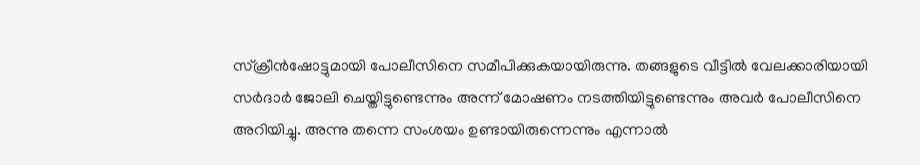സ്‌ക്രീന്‍ഷോട്ടുമായി പോലീസിനെ സമീപിക്കുകയായിരുന്നു. തങ്ങളുടെ വീട്ടില്‍ വേലക്കാരിയായി സര്‍ദാര്‍ ജോലി ചെയ്തിട്ടുണ്ടെന്നും അന്ന് മോഷണം നടത്തിയിട്ടുണ്ടെന്നും അവര്‍ പോലീസിനെ അറിയിച്ചു. അന്നു തന്നെ സംശയം ഉണ്ടായിരുന്നെന്നും എന്നാല്‍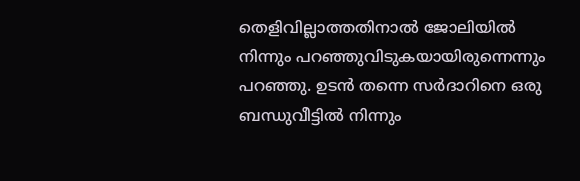തെളിവില്ലാത്തതിനാല്‍ ജോലിയില്‍ നിന്നും പറഞ്ഞുവിടുകയായിരുന്നെന്നും പറഞ്ഞു. ഉടന്‍ തന്നെ സര്‍ദാറിനെ ഒരു ബന്ധുവീട്ടില്‍ നിന്നും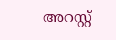അറസ്റ്റ്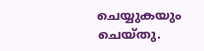ചെയ്യുകയും ചെയ്തു.